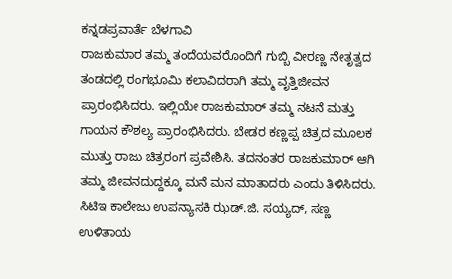ಕನ್ನಡಪ್ರವಾರ್ತೆ ಬೆಳಗಾವಿ
ರಾಜಕುಮಾರ ತಮ್ಮ ತಂದೆಯವರೊಂದಿಗೆ ಗುಬ್ಬಿ ವೀರಣ್ಣ ನೇತೃತ್ವದ ತಂಡದಲ್ಲಿ ರಂಗಭೂಮಿ ಕಲಾವಿದರಾಗಿ ತಮ್ಮ ವೃತ್ತಿಜೀವನ ಪ್ರಾರಂಭಿಸಿದರು. ಇಲ್ಲಿಯೇ ರಾಜಕುಮಾರ್ ತಮ್ಮ ನಟನೆ ಮತ್ತು ಗಾಯನ ಕೌಶಲ್ಯ ಪ್ರಾರಂಭಿಸಿದರು. ಬೇಡರ ಕಣ್ಣಪ್ಪ ಚಿತ್ರದ ಮೂಲಕ ಮುತ್ತು ರಾಜು ಚಿತ್ರರಂಗ ಪ್ರವೇಶಿಸಿ. ತದನಂತರ ರಾಜಕುಮಾರ್ ಆಗಿ ತಮ್ಮ ಜೀವನದುದ್ದಕ್ಕೂ ಮನೆ ಮನ ಮಾತಾದರು ಎಂದು ತಿಳಿಸಿದರು.
ಸಿಟಿಇ ಕಾಲೇಜು ಉಪನ್ಯಾಸಕಿ ಝಡ್.ಜಿ. ಸಯ್ಯದ್, ಸಣ್ಣ ಉಳಿತಾಯ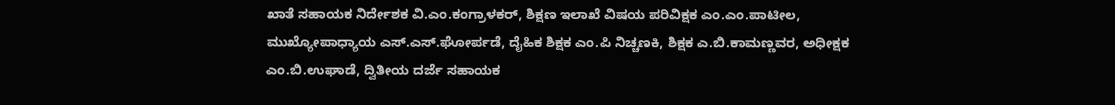ಖಾತೆ ಸಹಾಯಕ ನಿರ್ದೇಶಕ ವಿ.ಎಂ.ಕಂಗ್ರಾಳಕರ್, ಶಿಕ್ಷಣ ಇಲಾಖೆ ವಿಷಯ ಪರಿವಿಕ್ಷಕ ಎಂ.ಎಂ.ಪಾಟೀಲ, ಮುಖ್ಯೋಪಾಧ್ಯಾಯ ಎಸ್.ಎಸ್.ಘೋರ್ಪಡೆ, ದೈಹಿಕ ಶಿಕ್ಷಕ ಎಂ.ಪಿ ನಿಚ್ಚಣಕಿ, ಶಿಕ್ಷಕ ಎ.ಬಿ.ಕಾಮಣ್ಣವರ, ಅಧೀಕ್ಷಕ ಎಂ.ಬಿ.ಉಘಾಡೆ, ದ್ವಿತೀಯ ದರ್ಜೆ ಸಹಾಯಕ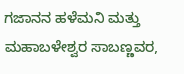ಗಜಾನನ ಹಳೆಮನಿ ಮತ್ತು ಮಹಾಬಳೇಶ್ವರ ಸಾಬಣ್ಣವರ,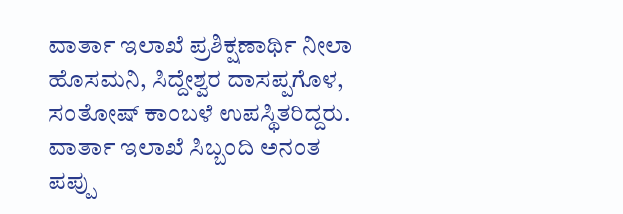ವಾರ್ತಾ ಇಲಾಖೆ ಪ್ರಶಿಕ್ಷಣಾರ್ಥಿ ನೀಲಾ ಹೊಸಮನಿ, ಸಿದ್ದೇಶ್ವರ ದಾಸಪ್ಪಗೊಳ, ಸಂತೋಷ್ ಕಾಂಬಳೆ ಉಪಸ್ಥಿತರಿದ್ದರು. ವಾರ್ತಾ ಇಲಾಖೆ ಸಿಬ್ಬಂದಿ ಅನಂತ ಪಪ್ಪು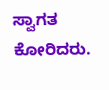ಸ್ವಾಗತ ಕೋರಿದರು.